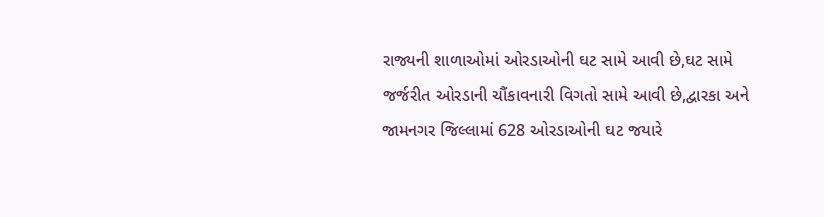રાજ્યની શાળાઓમાં ઓરડાઓની ઘટ સામે આવી છે,ઘટ સામે જર્જરીત ઓરડાની ચૌંકાવનારી વિગતો સામે આવી છે,દ્વારકા અને જામનગર જિલ્લામાં 628 ઓરડાઓની ઘટ જયારે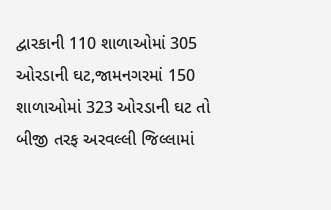દ્વારકાની 110 શાળાઓમાં 305 ઓરડાની ઘટ,જામનગરમાં 150 શાળાઓમાં 323 ઓરડાની ઘટ તો બીજી તરફ અરવલ્લી જિલ્લામાં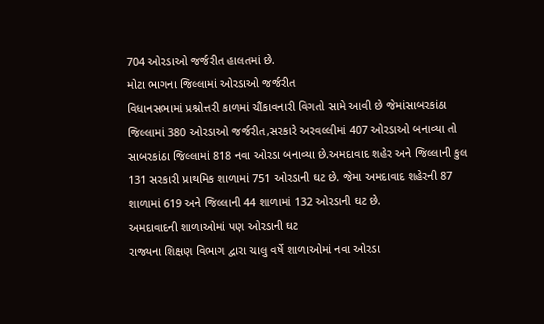704 ઓરડાઓ જર્જરીત હાલતમાં છે.
મોટા ભાગના જિલ્લામાં ઓરડાઓ જર્જરીત
વિધાનસભામાં પ્રશ્નોત્તરી કાળમાં ચૌંકાવનારી વિગતો સામે આવી છે જેમાંસાબરકાંઠા જિલ્લામાં 380 ઓરડાઓ જર્જરીત,સરકારે અરવલ્લીમાં 407 ઓરડાઓ બનાવ્યા તો સાબરકાંઠા જિલ્લામાં 818 નવા ઓરડા બનાવ્યા છે.અમદાવાદ શહેર અને જિલ્લાની કુલ 131 સરકારી પ્રાથમિક શાળામાં 751 ઓરડાની ઘટ છે. જેમા અમદાવાદ શહેરની 87 શાળામાં 619 અને જિલ્લાની 44 શાળામાં 132 ઓરડાની ઘટ છે.
અમદાવાદની શાળાઓમાં પણ ઓરડાની ઘટ
રાજ્યના શિક્ષણ વિભાગ દ્વારા ચાલુ વર્ષે શાળાઓમાં નવા ઓરડા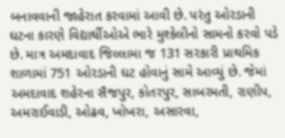બનાવવાની જાહેરાત કરવામાં આવી છે. પરંતુ ઓરડાની ઘટના કારણે વિદ્યાર્થીઓએ ભારે મુશ્કેલીનો સામનો કરવો પડે છે. માત્ર અમદાવાદ જિલ્લામા જ 131 સરકારી પ્રાથમિક શાળામાં 751 ઓરડાની ઘટ હોવાનું સામે આવ્યું છે. જેમાં અમદાવાદ શહેરના સૈજપુર, કોતરપુર, સાબરમતી, રાણીપ, અમરાઈવાડી, ઓઢવ, ખોખરા, અસારવા,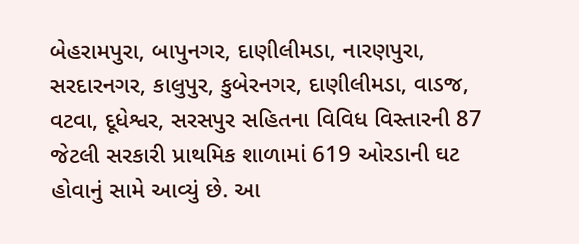બેહરામપુરા, બાપુનગર, દાણીલીમડા, નારણપુરા, સરદારનગર, કાલુપુર, કુબેરનગર, દાણીલીમડા, વાડજ, વટવા, દૂધેશ્વર, સરસપુર સહિતના વિવિધ વિસ્તારની 87 જેટલી સરકારી પ્રાથમિક શાળામાં 619 ઓરડાની ઘટ હોવાનું સામે આવ્યું છે. આ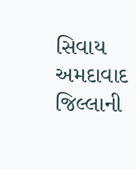સિવાય અમદાવાદ જિલ્લાની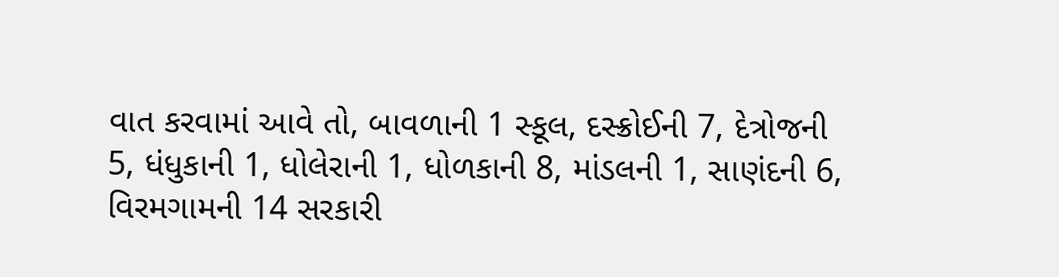વાત કરવામાં આવે તો, બાવળાની 1 સ્કૂલ, દસ્ક્રોઈની 7, દેત્રોજની 5, ધંધુકાની 1, ધોલેરાની 1, ધોળકાની 8, માંડલની 1, સાણંદની 6, વિરમગામની 14 સરકારી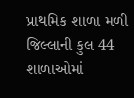પ્રાથમિક શાળા મળી જિલ્લાની કુલ 44 શાળાઓમાં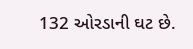132 ઓરડાની ઘટ છે.